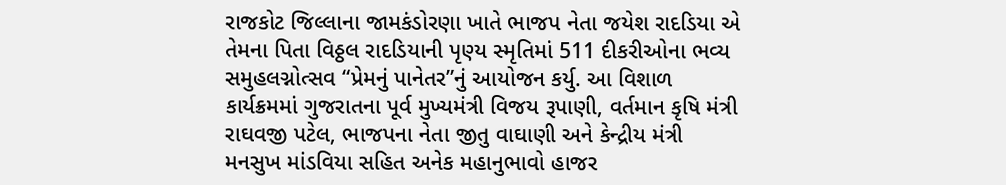રાજકોટ જિલ્લાના જામકંડોરણા ખાતે ભાજપ નેતા જયેશ રાદડિયા એ તેમના પિતા વિઠ્ઠલ રાદડિયાની પૃણ્ય સ્મૃતિમાં 511 દીકરીઓના ભવ્ય સમુહલગ્નોત્સવ “પ્રેમનું પાનેતર”નું આયોજન કર્યુ. આ વિશાળ કાર્યક્રમમાં ગુજરાતના પૂર્વ મુખ્યમંત્રી વિજય રૂપાણી, વર્તમાન કૃષિ મંત્રી રાઘવજી પટેલ, ભાજપના નેતા જીતુ વાઘાણી અને કેન્દ્રીય મંત્રી મનસુખ માંડવિયા સહિત અનેક મહાનુભાવો હાજર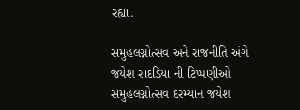રહ્યા.

સમુહલગ્નોત્સવ અને રાજનીતિ અંગે જયેશ રાદડિયા ની ટિપ્પણીઓ
સમુહલગ્નોત્સવ દરમ્યાન જયેશ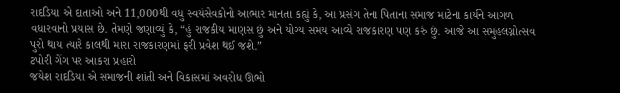રાદડિયા એ દાતાઓ અને 11,000થી વધુ સ્વયંસેવકોનો આભાર માનતા કહ્યું કે, આ પ્રસંગ તેના પિતાના સમાજ માટેના કાર્યને આગળ વધારવાનો પ્રયાસ છે. તેમણે જણાવ્યું કે, “હું રાજકીય માણસ છું અને યોગ્ય સમય આવ્યે રાજકારણ પણ કરું છું. આજે આ સમુહલગ્નોત્સવ પુરો થાય ત્યારે કાલથી મારા રાજકારણમાં ફરી પ્રવેશ થઈ જશે.”
ટપોરી ગેંગ પર આકરા પ્રહારો
જયેશ રાદડિયા એ સમાજની શાંતી અને વિકાસમાં અવરોધ ઊભો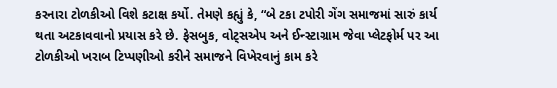કરનારા ટોળકીઓ વિશે કટાક્ષ કર્યો. તેમણે કહ્યું કે, “બે ટકા ટપોરી ગેંગ સમાજમાં સારું કાર્ય થતા અટકાવવાનો પ્રયાસ કરે છે. ફેસબુક, વોટ્સએપ અને ઈન્સ્ટાગ્રામ જેવા પ્લેટફોર્મ પર આ ટોળકીઓ ખરાબ ટિપ્પણીઓ કરીને સમાજને વિખેરવાનું કામ કરે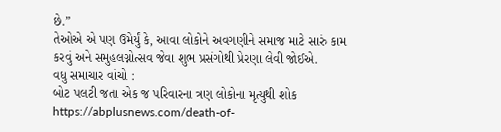છે.”
તેઓએ એ પણ ઉમેર્યું કે, આવા લોકોને અવગણીને સમાજ માટે સારું કામ કરવું અને સમુહલગ્નોત્સવ જેવા શુભ પ્રસંગોથી પ્રેરણા લેવી જોઈએ.
વધુ સમાચાર વાંચો :
બોટ પલટી જતા એક જ પરિવારના ત્રણ લોકોના મૃત્યુથી શોક
https://abplusnews.com/death-of-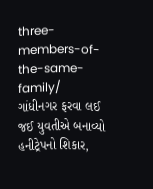three-members-of-the-same-family/
ગાંધીનગર ફરવા લઈ જઈ યુવતીએ બનાવ્યો હનીટ્રેપનો શિકાર,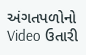અંગતપળોનો Video ઉતારી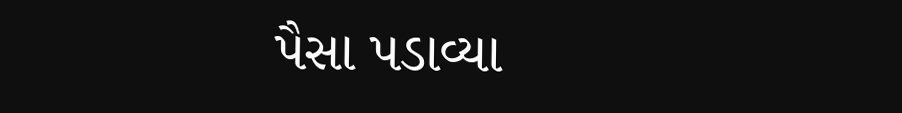પૈસા પડાવ્યા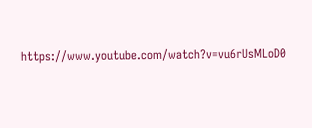https://www.youtube.com/watch?v=vu6rUsMLoD0